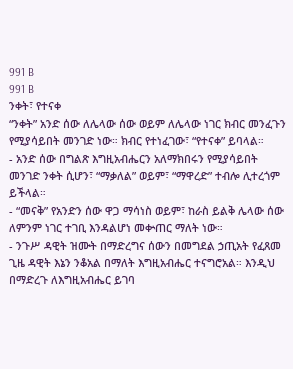991 B
991 B
ንቀት፣ የተናቀ
“ንቀት” አንድ ሰው ለሌላው ሰው ወይም ለሌላው ነገር ክብር መንፈጉን የሚያሳይበት መንገድ ነው። ክብር የተነፈገው፣ “የተናቀ” ይባላል።
- አንድ ሰው በግልጽ እግዚአብሔርን አለማክበሩን የሚያሳይበት መንገድ ንቀት ሲሆን፣ “ማቃለል” ወይም፣ “ማዋረድ” ተብሎ ሊተረጎም ይችላል።
- “መናቅ” የአንድን ሰው ዋጋ ማሳነስ ወይም፣ ከራስ ይልቅ ሌላው ሰው ለምንም ነገር ተገቢ እንዳልሆነ መቍጠር ማለት ነው።
- ንጉሥ ዳዊት ዝሙት በማድረግና ሰውን በመግደል ኃጢአት የፈጸመ ጊዜ ዳዊት እኔን ንቆአል በማለት እግዚአብሔር ተናግሮአል። እንዲህ በማድረጉ ለእግዚአብሔር ይገባ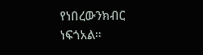የነበረውንክብር ነፍጎአል።